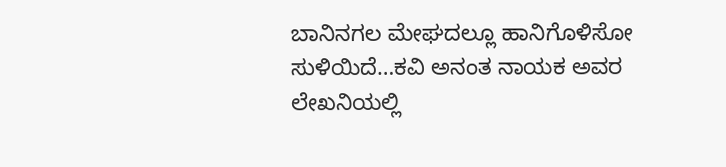ಬಾನಿನಗಲ ಮೇಘದಲ್ಲೂ ಹಾನಿಗೊಳಿಸೋ ಸುಳಿಯಿದೆ…ಕವಿ ಅನಂತ ನಾಯಕ ಅವರ ಲೇಖನಿಯಲ್ಲಿ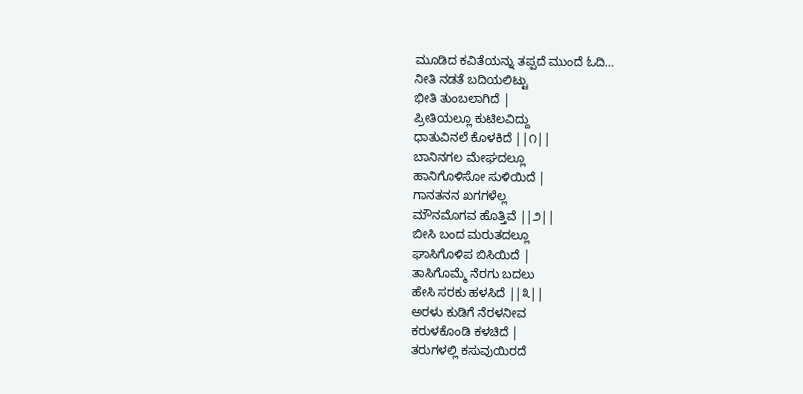ಮೂಡಿದ ಕವಿತೆಯನ್ನು ತಪ್ಪದೆ ಮುಂದೆ ಓದಿ…
ನೀತಿ ನಡತೆ ಬದಿಯಲಿಟ್ಟು
ಭೀತಿ ತುಂಬಲಾಗಿದೆ |
ಪ್ರೀತಿಯಲ್ಲೂ ಕುಟಿಲವಿದ್ದು
ಧಾತುವಿನಲೆ ಕೊಳಕಿದೆ ||೧||
ಬಾನಿನಗಲ ಮೇಘದಲ್ಲೂ
ಹಾನಿಗೊಳಿಸೋ ಸುಳಿಯಿದೆ |
ಗಾನತನನ ಖಗಗಳೆಲ್ಲ
ಮೌನಮೊಗವ ಹೊತ್ತಿವೆ ||೨||
ಬೀಸಿ ಬಂದ ಮರುತದಲ್ಲೂ
ಘಾಸಿಗೊಳಿಪ ಬಿಸಿಯಿದೆ |
ತಾಸಿಗೊಮ್ಮೆ ನೆರಗು ಬದಲು
ಹೇಸಿ ಸರಕು ಹಳಸಿದೆ ||೩||
ಅರಳು ಕುಡಿಗೆ ನೆರಳನೀವ
ಕರುಳಕೊಂಡಿ ಕಳಚಿದೆ |
ತರುಗಳಲ್ಲಿ ಕಸುವುಯಿರದೆ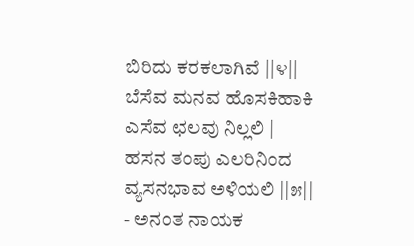ಬಿರಿದು ಕರಕಲಾಗಿವೆ ||೪||
ಬೆಸೆವ ಮನವ ಹೊಸಕಿಹಾಕಿ
ಎಸೆವ ಛಲವು ನಿಲ್ಲಲಿ |
ಹಸನ ತಂಪು ಎಲರಿನಿಂದ
ವ್ಯಸನಭಾವ ಅಳಿಯಲಿ ||೫||
- ಅನಂತ ನಾಯಕ